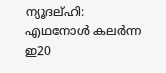ന്യൂദല്ഹി: എഥനോൾ കലർന്ന ഇ20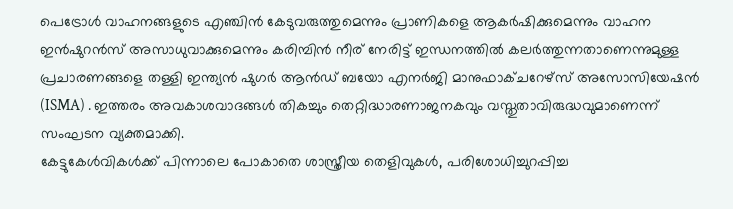പെട്രോൾ വാഹനങ്ങളുടെ എഞ്ചിൻ കേടുവരുത്തുമെന്നും പ്രാണികളെ ആകർഷിക്കുമെന്നും വാഹന ഇൻഷുറൻസ് അസാധുവാക്കുമെന്നും കരിമ്പിൻ നീര് നേരിട്ട് ഇന്ധനത്തിൽ കലർത്തുന്നതാണെന്നുമുള്ള പ്രചാരണങ്ങളെ തള്ളി ഇന്ത്യൻ ഷുഗർ ആൻഡ് ബയോ എനർജി മാനുഫാക്ചറേഴ്സ് അസോസിയേഷൻ (ISMA) . ഇത്തരം അവകാശവാദങ്ങൾ തികച്ചും തെറ്റിദ്ധാരണാജനകവും വസ്തുതാവിരുദ്ധവുമാണെന്ന് സംഘടന വ്യക്തമാക്കി.
കേട്ടുകേൾവികൾക്ക് പിന്നാലെ പോകാതെ ശാസ്ത്രീയ തെളിവുകൾ, പരിശോധിച്ചുറപ്പിച്ച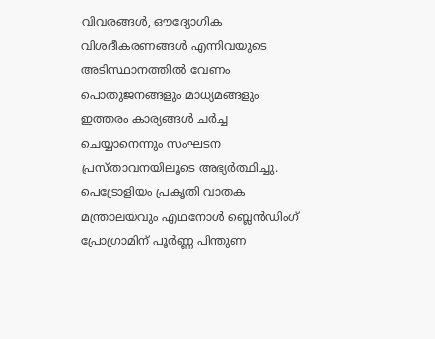വിവരങ്ങൾ, ഔദ്യോഗിക വിശദീകരണങ്ങൾ എന്നിവയുടെ അടിസ്ഥാനത്തിൽ വേണം പൊതുജനങ്ങളും മാധ്യമങ്ങളും ഇത്തരം കാര്യങ്ങൾ ചർച്ച ചെയ്യാനെന്നും സംഘടന പ്രസ്താവനയിലൂടെ അഭ്യർത്ഥിച്ചു.
പെട്രോളിയം പ്രകൃതി വാതക മന്ത്രാലയവും എഥനോൾ ബ്ലെൻഡിംഗ് പ്രോഗ്രാമിന് പൂർണ്ണ പിന്തുണ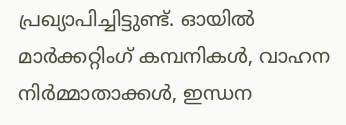പ്രഖ്യാപിച്ചിട്ടുണ്ട്. ഓയിൽ മാർക്കറ്റിംഗ് കമ്പനികൾ, വാഹന നിർമ്മാതാക്കൾ, ഇന്ധന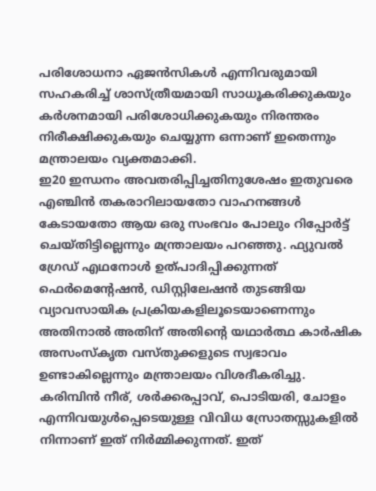പരിശോധനാ ഏജൻസികൾ എന്നിവരുമായി സഹകരിച്ച് ശാസ്ത്രീയമായി സാധൂകരിക്കുകയും കർശനമായി പരിശോധിക്കുകയും നിരന്തരം നിരീക്ഷിക്കുകയും ചെയ്യുന്ന ഒന്നാണ് ഇതെന്നും മന്ത്രാലയം വ്യക്തമാക്കി.
ഇ20 ഇന്ധനം അവതരിപ്പിച്ചതിനുശേഷം ഇതുവരെ എഞ്ചിൻ തകരാറിലായതോ വാഹനങ്ങൾ കേടായതോ ആയ ഒരു സംഭവം പോലും റിപ്പോർട്ട് ചെയ്തിട്ടില്ലെന്നും മന്ത്രാലയം പറഞ്ഞു. ഫ്യുവൽ ഗ്രേഡ് എഥനോൾ ഉത്പാദിപ്പിക്കുന്നത് ഫെർമെന്റേഷൻ, ഡിസ്റ്റിലേഷൻ തുടങ്ങിയ വ്യാവസായിക പ്രക്രിയകളിലൂടെയാണെന്നും അതിനാൽ അതിന് അതിന്റെ യഥാർത്ഥ കാർഷിക അസംസ്കൃത വസ്തുക്കളുടെ സ്വഭാവം ഉണ്ടാകില്ലെന്നും മന്ത്രാലയം വിശദീകരിച്ചു. കരിമ്പിൻ നീര്, ശർക്കരപ്പാവ്, പൊടിയരി, ചോളം എന്നിവയുൾപ്പെടെയുള്ള വിവിധ സ്രോതസ്സുകളിൽ നിന്നാണ് ഇത് നിർമ്മിക്കുന്നത്. ഇത്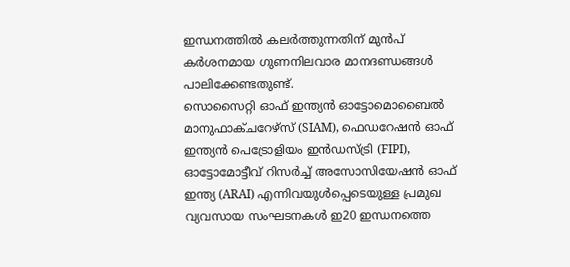ഇന്ധനത്തിൽ കലർത്തുന്നതിന് മുൻപ് കർശനമായ ഗുണനിലവാര മാനദണ്ഡങ്ങൾ പാലിക്കേണ്ടതുണ്ട്.
സൊസൈറ്റി ഓഫ് ഇന്ത്യൻ ഓട്ടോമൊബൈൽ മാനുഫാക്ചറേഴ്സ് (SIAM), ഫെഡറേഷൻ ഓഫ് ഇന്ത്യൻ പെട്രോളിയം ഇൻഡസ്ട്രി (FIPI), ഓട്ടോമോട്ടീവ് റിസർച്ച് അസോസിയേഷൻ ഓഫ് ഇന്ത്യ (ARAI) എന്നിവയുൾപ്പെടെയുള്ള പ്രമുഖ വ്യവസായ സംഘടനകൾ ഇ20 ഇന്ധനത്തെ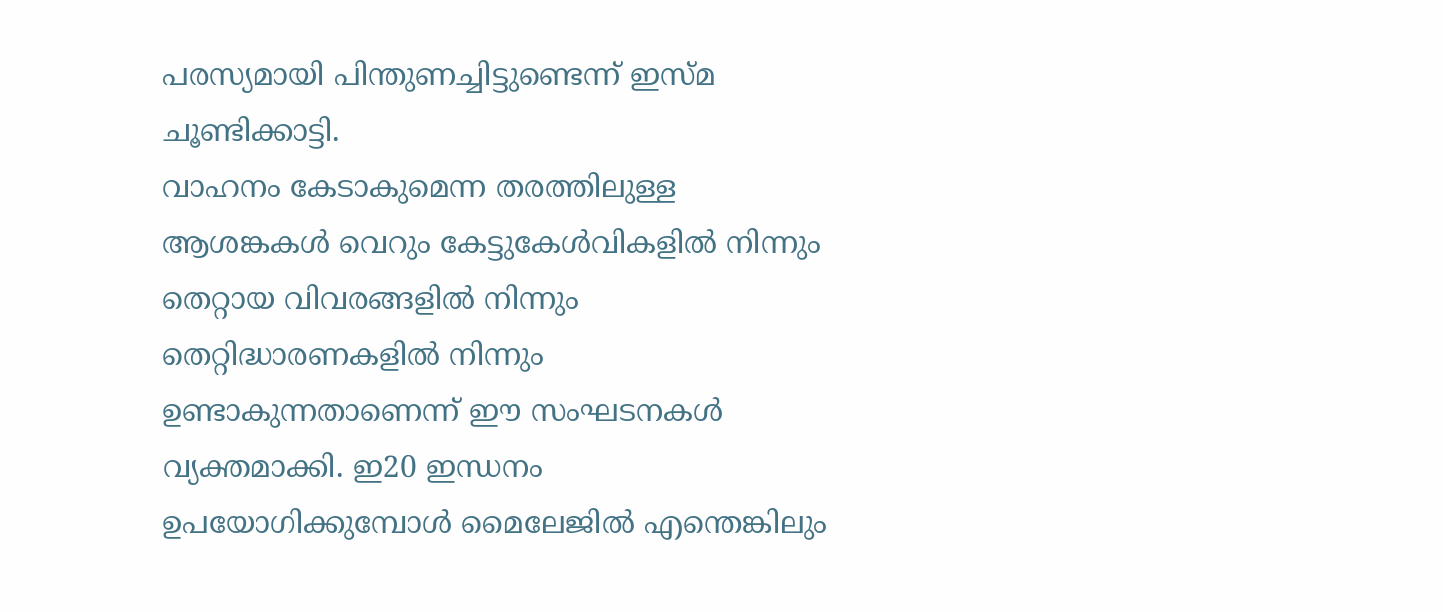പരസ്യമായി പിന്തുണച്ചിട്ടുണ്ടെന്ന് ഇസ്മ ചൂണ്ടിക്കാട്ടി.
വാഹനം കേടാകുമെന്ന തരത്തിലുള്ള ആശങ്കകൾ വെറും കേട്ടുകേൾവികളിൽ നിന്നും തെറ്റായ വിവരങ്ങളിൽ നിന്നും തെറ്റിദ്ധാരണകളിൽ നിന്നും ഉണ്ടാകുന്നതാണെന്ന് ഈ സംഘടനകൾ വ്യക്തമാക്കി. ഇ20 ഇന്ധനം ഉപയോഗിക്കുമ്പോൾ മൈലേജിൽ എന്തെങ്കിലും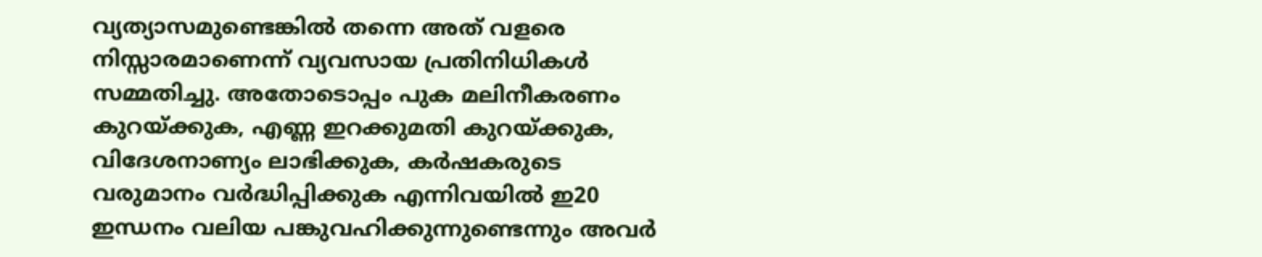വ്യത്യാസമുണ്ടെങ്കിൽ തന്നെ അത് വളരെ നിസ്സാരമാണെന്ന് വ്യവസായ പ്രതിനിധികൾ സമ്മതിച്ചു. അതോടൊപ്പം പുക മലിനീകരണം കുറയ്ക്കുക, എണ്ണ ഇറക്കുമതി കുറയ്ക്കുക, വിദേശനാണ്യം ലാഭിക്കുക, കർഷകരുടെ വരുമാനം വർദ്ധിപ്പിക്കുക എന്നിവയിൽ ഇ20 ഇന്ധനം വലിയ പങ്കുവഹിക്കുന്നുണ്ടെന്നും അവർ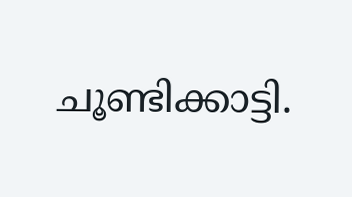ചൂണ്ടിക്കാട്ടി.